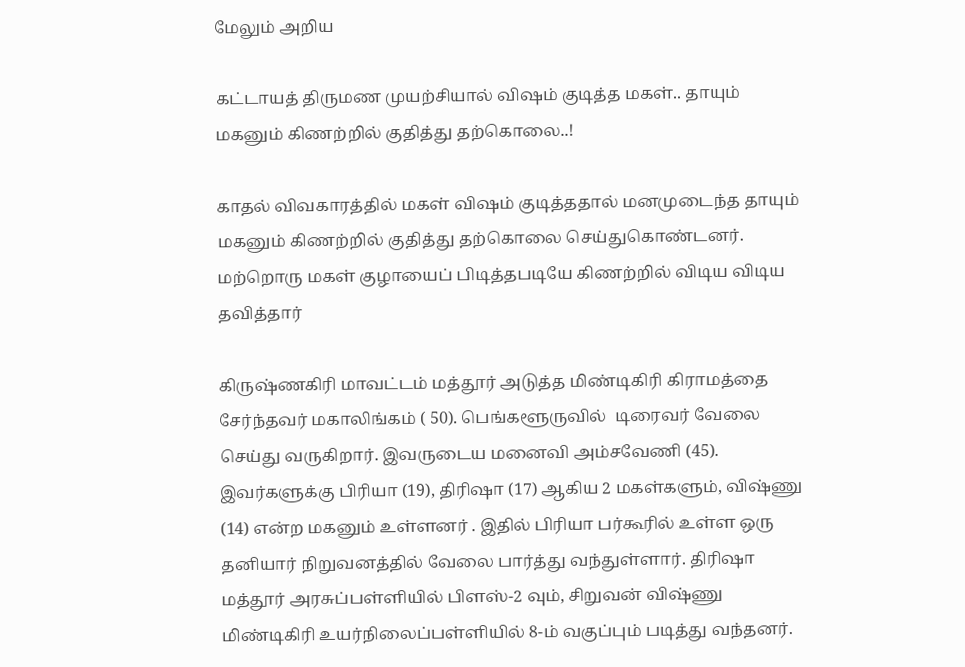மேலும் அறிய

கட்டாயத் திருமண முயற்சியால் விஷம் குடித்த மகள்.. தாயும் மகனும் கிணற்றில் குதித்து தற்கொலை..!

காதல் விவகாரத்தில் மகள் விஷம் குடித்ததால் மனமுடைந்த தாயும் மகனும் கிணற்றில் குதித்து தற்கொலை செய்துகொண்டனர். மற்றொரு மகள் குழாயைப் பிடித்தபடியே கிணற்றில் விடிய விடிய தவித்தார்

கிருஷ்ணகிரி மாவட்டம் மத்தூர் அடுத்த மிண்டிகிரி கிராமத்தை சேர்ந்தவர் மகாலிங்கம் ( 50). பெங்களூருவில்  டிரைவர் வேலை செய்து வருகிறார். இவருடைய மனைவி அம்சவேணி (45). இவர்களுக்கு பிரியா (19), திரிஷா (17) ஆகிய 2 மகள்களும், விஷ்ணு (14) என்ற மகனும் உள்ளனர் . இதில் பிரியா பர்கூரில் உள்ள ஒரு தனியார் நிறுவனத்தில் வேலை பார்த்து வந்துள்ளார். திரிஷா மத்தூர் அரசுப்பள்ளியில் பிளஸ்-2 வும், சிறுவன் விஷ்ணு மிண்டிகிரி உயர்நிலைப்பள்ளியில் 8-ம் வகுப்பும் படித்து வந்தனர்.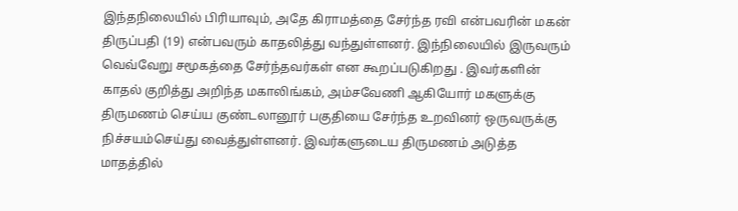இந்தநிலையில் பிரியாவும், அதே கிராமத்தை சேர்ந்த ரவி என்பவரின் மகன் திருப்பதி (19) என்பவரும் காதலித்து வந்துள்ளனர். இந்நிலையில் இருவரும் வெவ்வேறு சமூகத்தை சேர்ந்தவர்கள் என கூறப்படுகிறது . இவர்களின் காதல் குறித்து அறிந்த மகாலிங்கம், அம்சவேணி ஆகியோர் மகளுக்கு திருமணம் செய்ய குண்டலானூர் பகுதியை சேர்ந்த உறவினர் ஒருவருக்கு  நிச்சயம்செய்து வைத்துள்ளனர். இவர்களுடைய திருமணம் அடுத்த மாதத்தில்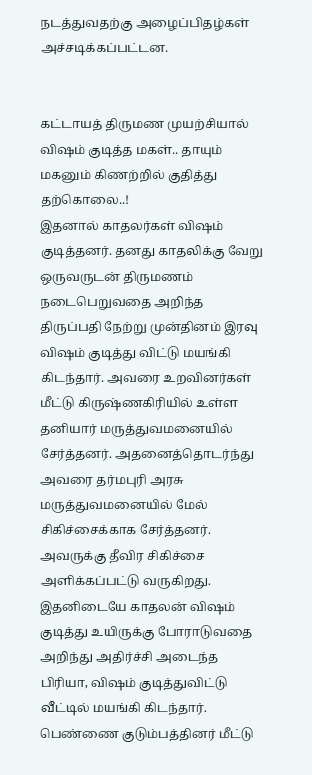நடத்துவதற்கு அழைப்பிதழ்கள் அச்சடிக்கப்பட்டன.


கட்டாயத் திருமண முயற்சியால் விஷம் குடித்த மகள்.. தாயும் மகனும் கிணற்றில் குதித்து தற்கொலை..!
இதனால் காதலர்கள் விஷம் குடித்தனர். தனது காதலிக்கு வேறு ஒருவருடன் திருமணம் நடைபெறுவதை அறிந்த திருப்பதி நேற்று முன்தினம் இரவு விஷம் குடித்து விட்டு மயங்கி கிடந்தார். அவரை உறவினர்கள் மீட்டு கிருஷ்ணகிரியில் உள்ள தனியார் மருத்துவமனையில் சேர்த்தனர். அதனைத்தொடர்ந்து அவரை தர்மபுரி அரசு மருத்துவமனையில் மேல் சிகிச்சைக்காக சேர்த்தனர். அவருக்கு தீவிர சிகிச்சை அளிக்கப்பட்டு வருகிறது.  இதனிடையே காதலன் விஷம் குடித்து உயிருக்கு போராடுவதை அறிந்து அதிர்ச்சி அடைந்த பிரியா, விஷம் குடித்துவிட்டு வீட்டில் மயங்கி கிடந்தார். பெண்ணை குடும்பத்தினர் மீட்டு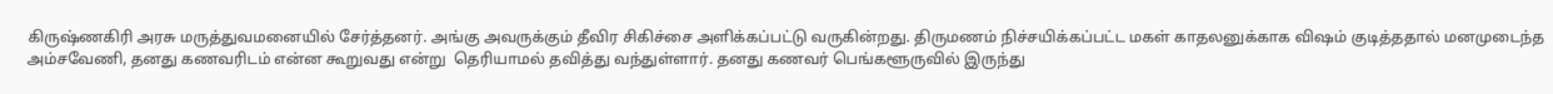கிருஷ்ணகிரி அரசு மருத்துவமனையில் சேர்த்தனர். அங்கு அவருக்கும் தீவிர சிகிச்சை அளிக்கப்பட்டு வருகின்றது. திருமணம் நிச்சயிக்கப்பட்ட மகள் காதலனுக்காக விஷம் குடித்ததால் மனமுடைந்த அம்சவேணி, தனது கணவரிடம் என்ன கூறுவது என்று  தெரியாமல் தவித்து வந்துள்ளார். தனது கணவர் பெங்களூருவில் இருந்து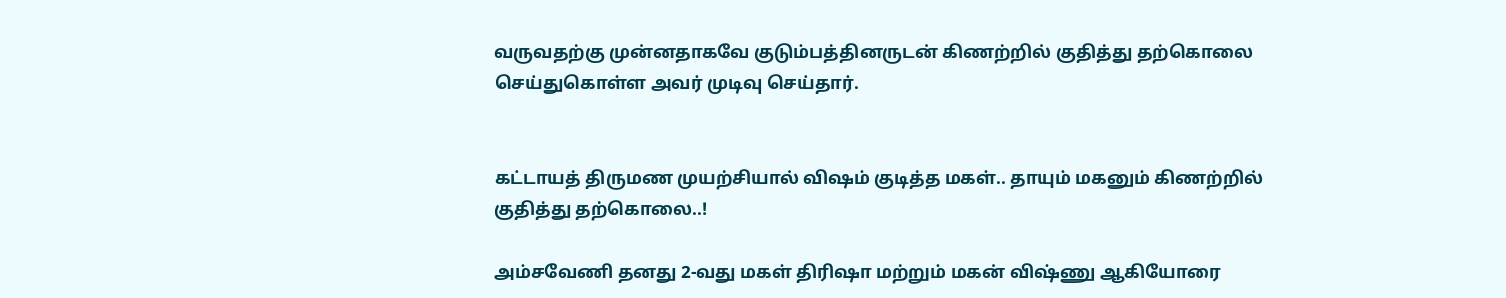வருவதற்கு முன்னதாகவே குடும்பத்தினருடன் கிணற்றில் குதித்து தற்கொலை செய்துகொள்ள அவர் முடிவு செய்தார்.


கட்டாயத் திருமண முயற்சியால் விஷம் குடித்த மகள்.. தாயும் மகனும் கிணற்றில் குதித்து தற்கொலை..!

அம்சவேணி தனது 2-வது மகள் திரிஷா மற்றும் மகன் விஷ்ணு ஆகியோரை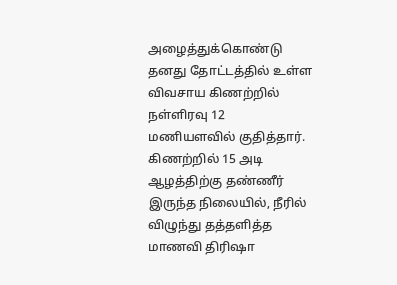அழைத்துக்கொண்டு தனது தோட்டத்தில் உள்ள விவசாய கிணற்றில்  நள்ளிரவு 12 மணியளவில் குதித்தார்.  கிணற்றில் 15 அடி ஆழத்திற்கு தண்ணீர் இருந்த நிலையில், நீரில் விழுந்து தத்தளித்த மாணவி திரிஷா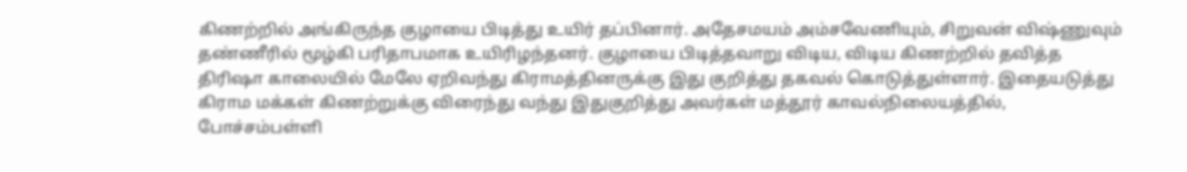கிணற்றில் அங்கிருந்த குழாயை பிடித்து உயிர் தப்பினார். அதேசமயம் அம்சவேணியும், சிறுவன் விஷ்ணுவும் தண்ணீரில் மூழ்கி பரிதாபமாக உயிரிழந்தனர். குழாயை பிடித்தவாறு விடிய, விடிய கிணற்றில் தவித்த திரிஷா காலையில் மேலே ஏறிவந்து கிராமத்தினருக்கு இது குறித்து தகவல் கொடுத்துள்ளார். இதையடுத்து கிராம மக்கள் கிணற்றுக்கு விரைந்து வந்து இதுகுறித்து அவர்கள் மத்தூர் காவல்நிலையத்தில், போச்சம்பள்ளி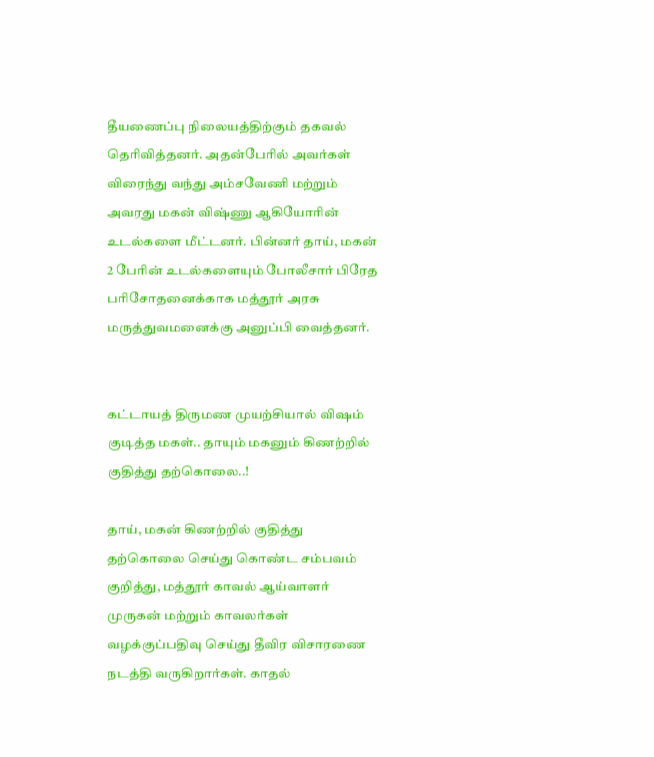தீயணைப்பு நிலையத்திற்கும் தகவல் தெரிவித்தனர். அதன்பேரில் அவர்கள் விரைந்து வந்து அம்சவேணி மற்றும் அவரது மகன் விஷ்ணு ஆகியோரின் உடல்களை மீட்டனர். பின்னர் தாய், மகன் 2 பேரின் உடல்களையும் போலீசார் பிரேத பரிசோதனைக்காக மத்தூர் அரசு மருத்துவமனைக்கு அனுப்பி வைத்தனர்.


கட்டாயத் திருமண முயற்சியால் விஷம் குடித்த மகள்.. தாயும் மகனும் கிணற்றில் குதித்து தற்கொலை..!

தாய், மகன் கிணற்றில் குதித்து தற்கொலை செய்து கொண்ட சம்பவம் குறித்து, மத்தூர் காவல் ஆய்வாளர்  முருகன் மற்றும் காவலர்கள் வழக்குப்பதிவு செய்து தீவிர விசாரணை நடத்தி வருகிறார்கள். காதல்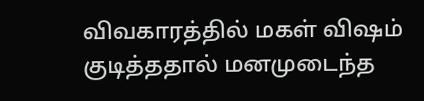விவகாரத்தில் மகள் விஷம் குடித்ததால் மனமுடைந்த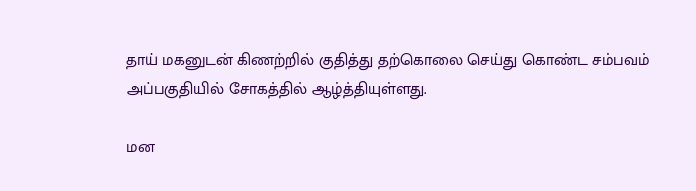தாய் மகனுடன் கிணற்றில் குதித்து தற்கொலை செய்து கொண்ட சம்பவம் அப்பகுதியில் சோகத்தில் ஆழ்த்தியுள்ளது.

மன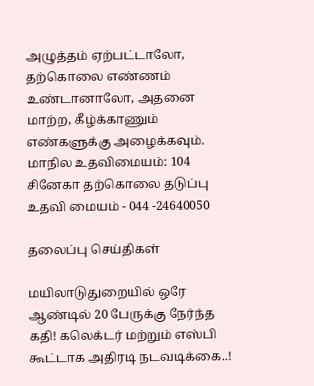அழுத்தம் ஏற்பட்டாலோ, தற்கொலை எண்ணம் உண்டானாலோ, அதனை மாற்ற, கீழ்க்காணும் எண்களுக்கு அழைக்கவும். மாநில உதவிமையம்: 104 சினேகா தற்கொலை தடுப்பு உதவி மையம் - 044 -24640050

தலைப்பு செய்திகள்

மயிலாடுதுறையில் ஒரே ஆண்டில் 20 பேருக்கு நேர்ந்த கதி! கலெக்டர் மற்றும் எஸ்பி கூட்டாக அதிரடி நடவடிக்கை..!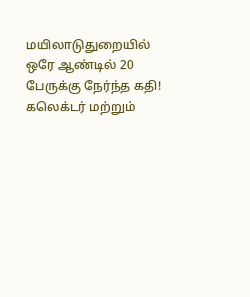மயிலாடுதுறையில் ஒரே ஆண்டில் 20 பேருக்கு நேர்ந்த கதி! கலெக்டர் மற்றும்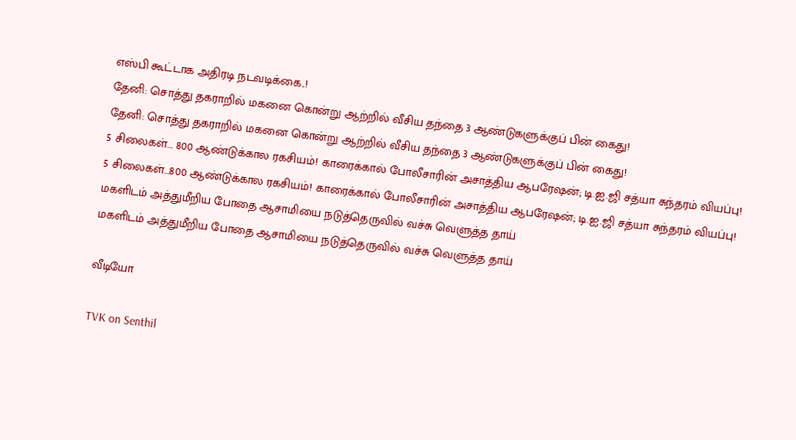எஸ்பி கூட்டாக அதிரடி நடவடிக்கை..!
தேனி: சொத்து தகராறில் மகனை கொன்று ஆற்றில் வீசிய தந்தை 3 ஆண்டுகளுக்குப் பின் கைது!
தேனி: சொத்து தகராறில் மகனை கொன்று ஆற்றில் வீசிய தந்தை 3 ஆண்டுகளுக்குப் பின் கைது!
5 சிலைகள்... 800 ஆண்டுக்கால ரகசியம்! காரைக்கால் போலீசாரின் அசாத்திய ஆபரேஷன்; டி.ஐ.ஜி சத்யா சுந்தரம் வியப்பு!
5 சிலைகள்...800 ஆண்டுக்கால ரகசியம்! காரைக்கால் போலீசாரின் அசாத்திய ஆபரேஷன்; டி.ஐ.ஜி சத்யா சுந்தரம் வியப்பு!
மகளிடம் அத்துமீறிய போதை ஆசாமியை நடுத்தெருவில் வச்சு வெளுத்த தாய்
மகளிடம் அத்துமீறிய போதை ஆசாமியை நடுத்தெருவில் வச்சு வெளுத்த தாய்

வீடியோ

TVK on Senthil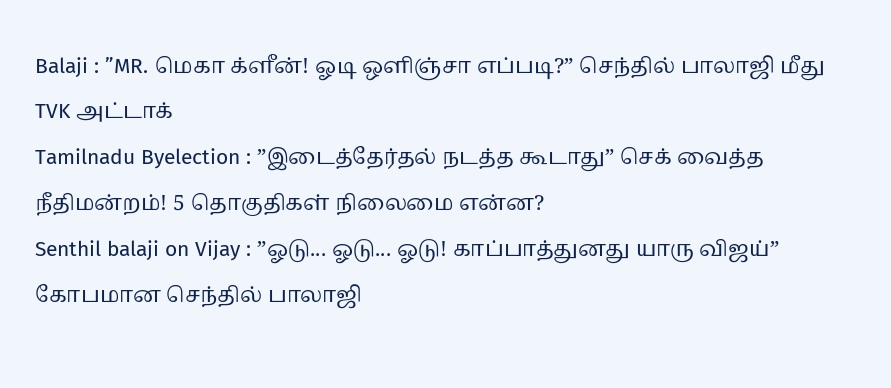Balaji : ”MR. மெகா க்ளீன்! ஓடி ஒளிஞ்சா எப்படி?” செந்தில் பாலாஜி மீது TVK அட்டாக்
Tamilnadu Byelection : ”இடைத்தேர்தல் நடத்த கூடாது” செக் வைத்த நீதிமன்றம்! 5 தொகுதிகள் நிலைமை என்ன?
Senthil balaji on Vijay : ”ஓடு... ஓடு... ஓடு! காப்பாத்துனது யாரு விஜய்” கோபமான செந்தில் பாலாஜி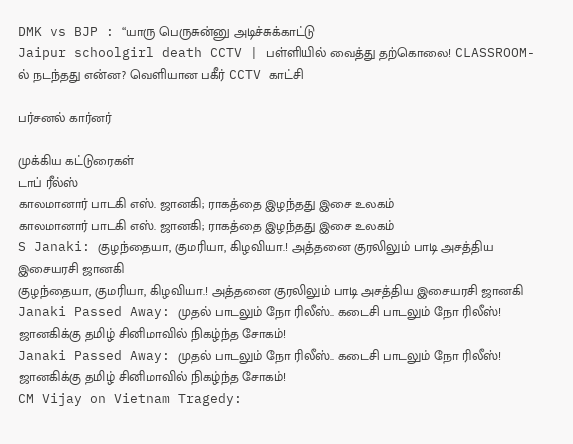DMK vs BJP : “யாரு பெருசுன்னு அடிச்சுக்காட்டு
Jaipur schoolgirl death CCTV | பள்ளியில் வைத்து தற்கொலை! CLASSROOM-ல் நடந்தது என்ன? வெளியான பகீர் CCTV காட்சி

பர்சனல் கார்னர்

முக்கிய கட்டுரைகள்
டாப் ரீல்ஸ்
காலமானார் பாடகி எஸ். ஜானகி; ராகத்தை இழந்தது இசை உலகம்
காலமானார் பாடகி எஸ். ஜானகி; ராகத்தை இழந்தது இசை உலகம்
S Janaki: குழந்தையா, குமரியா, கிழவியா.! அத்தனை குரலிலும் பாடி அசத்திய இசையரசி ஜானகி
குழந்தையா, குமரியா, கிழவியா.! அத்தனை குரலிலும் பாடி அசத்திய இசையரசி ஜானகி
Janaki Passed Away: முதல் பாடலும் நோ ரிலீஸ்.. கடைசி பாடலும் நோ ரிலீஸ்! ஜானகிக்கு தமிழ் சினிமாவில் நிகழ்ந்த சோகம்!
Janaki Passed Away: முதல் பாடலும் நோ ரிலீஸ்.. கடைசி பாடலும் நோ ரிலீஸ்! ஜானகிக்கு தமிழ் சினிமாவில் நிகழ்ந்த சோகம்!
CM Vijay on Vietnam Tragedy: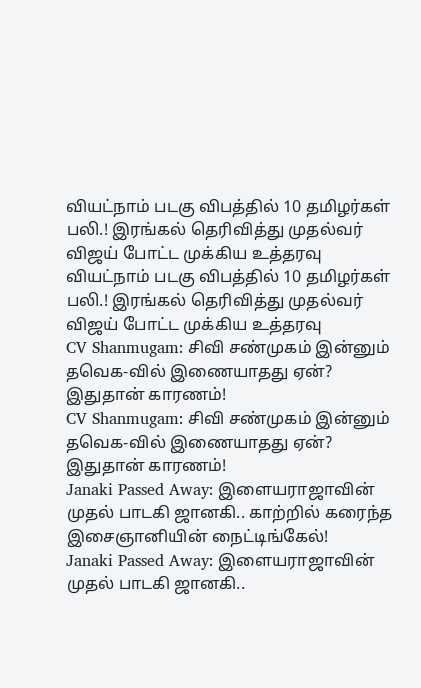வியட்நாம் படகு விபத்தில் 10 தமிழர்கள் பலி.! இரங்கல் தெரிவித்து முதல்வர் விஜய் போட்ட முக்கிய உத்தரவு
வியட்நாம் படகு விபத்தில் 10 தமிழர்கள் பலி.! இரங்கல் தெரிவித்து முதல்வர் விஜய் போட்ட முக்கிய உத்தரவு
CV Shanmugam: சிவி சண்முகம் இன்னும் தவெக-வில் இணையாதது ஏன்? இதுதான் காரணம்!
CV Shanmugam: சிவி சண்முகம் இன்னும் தவெக-வில் இணையாதது ஏன்? இதுதான் காரணம்!
Janaki Passed Away: இளையராஜாவின் முதல் பாடகி ஜானகி.. காற்றில் கரைந்த இசைஞானியின் நைட்டிங்கேல்!
Janaki Passed Away: இளையராஜாவின் முதல் பாடகி ஜானகி..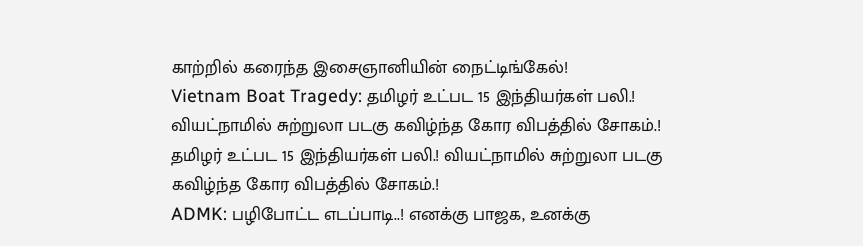காற்றில் கரைந்த இசைஞானியின் நைட்டிங்கேல்!
Vietnam Boat Tragedy: தமிழர் உட்பட 15 இந்தியர்கள் பலி.! வியட்நாமில் சுற்றுலா படகு கவிழ்ந்த கோர விபத்தில் சோகம்.!
தமிழர் உட்பட 15 இந்தியர்கள் பலி.! வியட்நாமில் சுற்றுலா படகு கவிழ்ந்த கோர விபத்தில் சோகம்.!
ADMK: பழிபோட்ட எடப்பாடி..! எனக்கு பாஜக, உனக்கு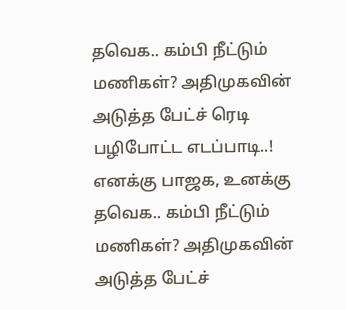தவெக.. கம்பி நீட்டும் மணிகள்? அதிமுகவின் அடுத்த பேட்ச் ரெடி
பழிபோட்ட எடப்பாடி..! எனக்கு பாஜக, உனக்கு தவெக.. கம்பி நீட்டும் மணிகள்? அதிமுகவின் அடுத்த பேட்ச்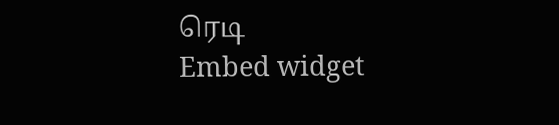ரெடி
Embed widget